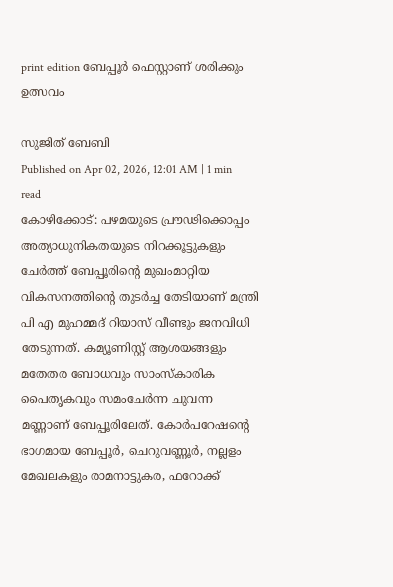print edition ബേപ്പൂർ ഫെസ്റ്റാണ് ശരിക്കും ഉത്സവം

സുജിത് ബേബി
Published on Apr 02, 2026, 12:01 AM | 1 min read
കോഴിക്കോട്: പഴമയുടെ പ്രൗഢിക്കൊപ്പം അത്യാധുനികതയുടെ നിറക്കൂട്ടുകളും ചേർത്ത് ബേപ്പൂരിന്റെ മുഖംമാറ്റിയ വികസനത്തിന്റെ തുടർച്ച തേടിയാണ് മന്ത്രി പി എ മുഹമ്മദ് റിയാസ് വീണ്ടും ജനവിധി തേടുന്നത്. കമ്യൂണിസ്റ്റ് ആശയങ്ങളും മതേതര ബോധവും സാംസ്കാരിക പൈതൃകവും സമംചേർന്ന ചുവന്ന മണ്ണാണ് ബേപ്പൂരിലേത്. കോർപറേഷന്റെ ഭാഗമായ ബേപ്പൂർ, ചെറുവണ്ണൂർ, നല്ലളം മേഖലകളും രാമനാട്ടുകര, ഫറോക്ക്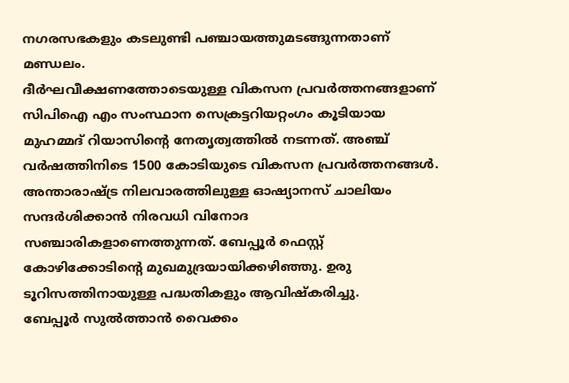നഗരസഭകളും കടലുണ്ടി പഞ്ചായത്തുമടങ്ങുന്നതാണ് മണ്ഡലം.
ദീർഘവീക്ഷണത്തോടെയുള്ള വികസന പ്രവർത്തനങ്ങളാണ് സിപിഐ എം സംസ്ഥാന സെക്രട്ടറിയറ്റംഗം കൂടിയായ മുഹമ്മദ് റിയാസിന്റെ നേതൃത്വത്തിൽ നടന്നത്. അഞ്ച് വർഷത്തിനിടെ 1500 കോടിയുടെ വികസന പ്രവർത്തനങ്ങൾ. അന്താരാഷ്ട്ര നിലവാരത്തിലുള്ള ഓഷ്യാനസ് ചാലിയം സന്ദർശിക്കാൻ നിരവധി വിനോദ സഞ്ചാരികളാണെത്തുന്നത്. ബേപ്പൂർ ഫെസ്റ്റ് കോഴിക്കോടിന്റെ മുഖമുദ്രയായിക്കഴിഞ്ഞു. ഉരു ടൂറിസത്തിനായുള്ള പദ്ധതികളും ആവിഷ്കരിച്ചു.
ബേപ്പൂർ സുൽത്താൻ വൈക്കം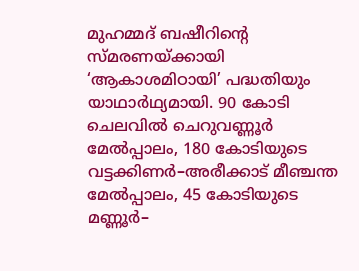മുഹമ്മദ് ബഷീറിന്റെ സ്മരണയ്ക്കായി ‘ആകാശമിഠായി’ പദ്ധതിയും യാഥാർഥ്യമായി. 90 കോടി ചെലവിൽ ചെറുവണ്ണൂർ മേൽപ്പാലം, 180 കോടിയുടെ വട്ടക്കിണർ–അരീക്കാട് മീഞ്ചന്ത മേൽപ്പാലം, 45 കോടിയുടെ മണ്ണൂർ–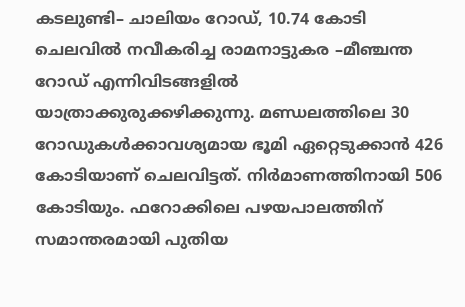കടലുണ്ടി– ചാലിയം റോഡ്, 10.74 കോടി ചെലവിൽ നവീകരിച്ച രാമനാട്ടുകര –മീഞ്ചന്ത റോഡ് എന്നിവിടങ്ങളിൽ യാത്രാക്കുരുക്കഴിക്കുന്നു. മണ്ഡലത്തിലെ 30 റോഡുകൾക്കാവശ്യമായ ഭൂമി ഏറ്റെടുക്കാൻ 426 കോടിയാണ് ചെലവിട്ടത്. നിർമാണത്തിനായി 506 കോടിയും. ഫറോക്കിലെ പഴയപാലത്തിന് സമാന്തരമായി പുതിയ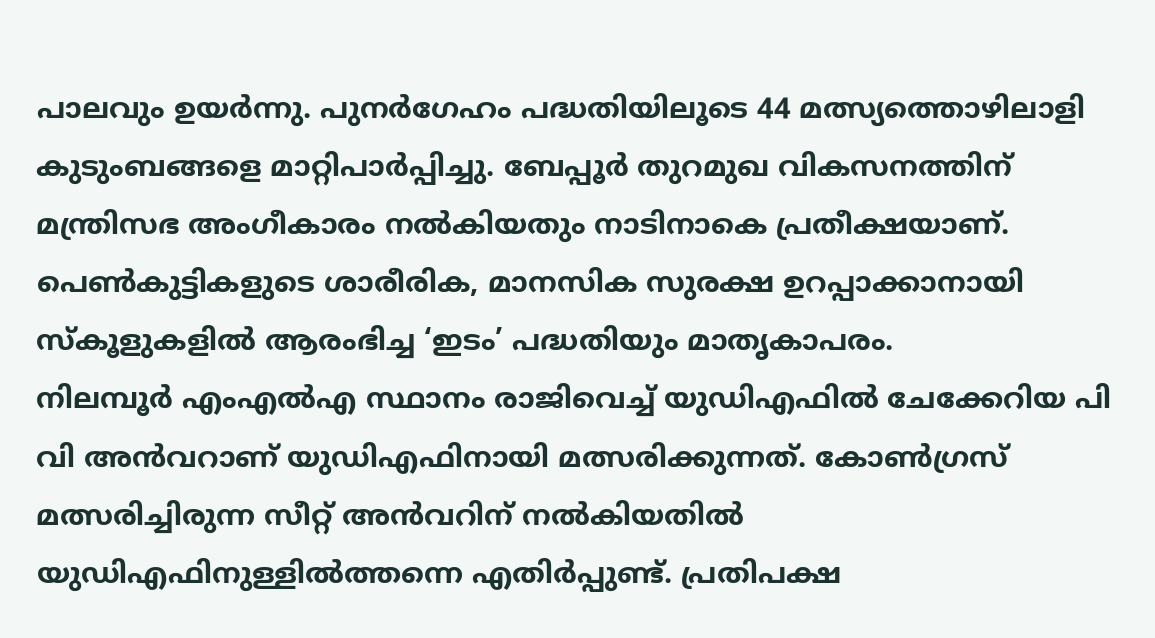പാലവും ഉയർന്നു. പുനർഗേഹം പദ്ധതിയിലൂടെ 44 മത്സ്യത്തൊഴിലാളി കുടുംബങ്ങളെ മാറ്റിപാർപ്പിച്ചു. ബേപ്പൂർ തുറമുഖ വികസനത്തിന് മന്ത്രിസഭ അംഗീകാരം നൽകിയതും നാടിനാകെ പ്രതീക്ഷയാണ്. പെൺകുട്ടികളുടെ ശാരീരിക, മാനസിക സുരക്ഷ ഉറപ്പാക്കാനായി സ്കൂളുകളിൽ ആരംഭിച്ച ‘ഇടം’ പദ്ധതിയും മാതൃകാപരം.
നിലമ്പൂർ എംഎൽഎ സ്ഥാനം രാജിവെച്ച് യുഡിഎഫിൽ ചേക്കേറിയ പി വി അൻവറാണ് യുഡിഎഫിനായി മത്സരിക്കുന്നത്. കോൺഗ്രസ് മത്സരിച്ചിരുന്ന സീറ്റ് അൻവറിന് നൽകിയതിൽ യുഡിഎഫിനുള്ളിൽത്തന്നെ എതിർപ്പുണ്ട്. പ്രതിപക്ഷ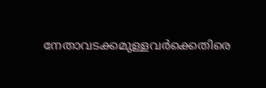നേതാവടക്കമുള്ളവർക്കെതിരെ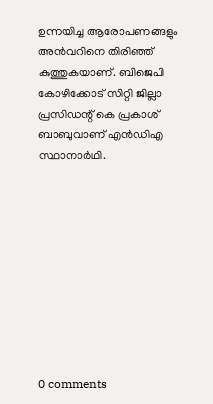ഉന്നയിച്ച ആരോപണങ്ങളും അൻവറിനെ തിരിഞ്ഞ് കുത്തുകയാണ്. ബിജെപി കോഴിക്കോട് സിറ്റി ജില്ലാ പ്രസിഡന്റ് കെ പ്രകാശ് ബാബുവാണ് എൻഡിഎ സ്ഥാനാർഥി.










0 comments